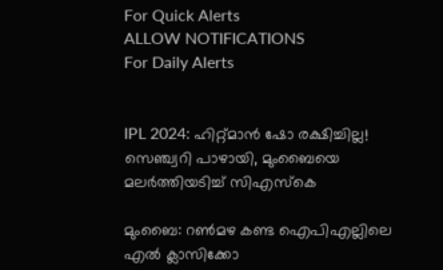For Quick Alerts
ALLOW NOTIFICATIONS
For Daily Alerts


IPL 2024: ഹിറ്റ്മാന്‍ ഷോ രക്ഷിച്ചില്ല! സെഞ്ച്വറി പാഴായി, മുംബൈയെ മലര്‍ത്തിയടിച്ച് സിഎസ്‌കെ

മുംബൈ: റണ്‍മഴ കണ്ട ഐപിഎല്ലിലെ എല്‍ ക്ലാസിക്കോ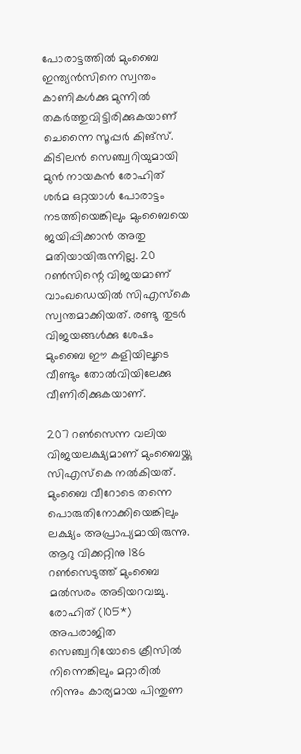പോരാട്ടത്തില്‍ മുംബൈ ഇന്ത്യന്‍സിനെ സ്വന്തം കാണികള്‍ക്കു മുന്നില്‍ തകര്‍ത്തുവിട്ടിരിക്കുകയാണ് ചെന്നൈ സൂപ്പര്‍ കിങ്‌സ്. കിടിലന്‍ സെഞ്ച്വറിയുമായി മുന്‍ നായകന്‍ രോഹിത് ശര്‍മ ഒറ്റയാള്‍ പോരാട്ടം നടത്തിയെങ്കിലും മുംബൈയെ ജയിപ്പിക്കാന്‍ അതു മതിയായിരുന്നില്ല. 20 റണ്‍സിന്റെ വിജയമാണ് വാംഖഡെയില്‍ സിഎസ്‌കെ സ്വന്തമാക്കിയത്. രണ്ടു തുടര്‍ വിജയങ്ങള്‍ക്കു ശേഷം മുംബൈ ഈ കളിയിലൂടെ വീണ്ടും തോല്‍വിയിലേക്കു വീണിരിക്കുകയാണ്.

207 റണ്‍സെന്ന വലിയ വിജയലക്ഷ്യമാണ് മുംബൈയ്ക്കു സിഎസ്‌കെ നല്‍കിയത്. മുംബൈ വീറോടെ തന്നെ പൊരുതിനോക്കിയെങ്കിലും ലക്ഷ്യം അപ്രാപ്യമായിരുന്നു. ആറു വിക്കറ്റിനു 186 റണ്‍സെടുത്ത് മുംബൈ മല്‍സരം അടിയറവച്ചു. രോഹിത് (105*) അപരാജിത സെഞ്ച്വറിയോടെ ക്രീസില്‍ നിന്നെങ്കിലും മറ്റാരില്‍ നിന്നും കാര്യമായ പിന്തുണ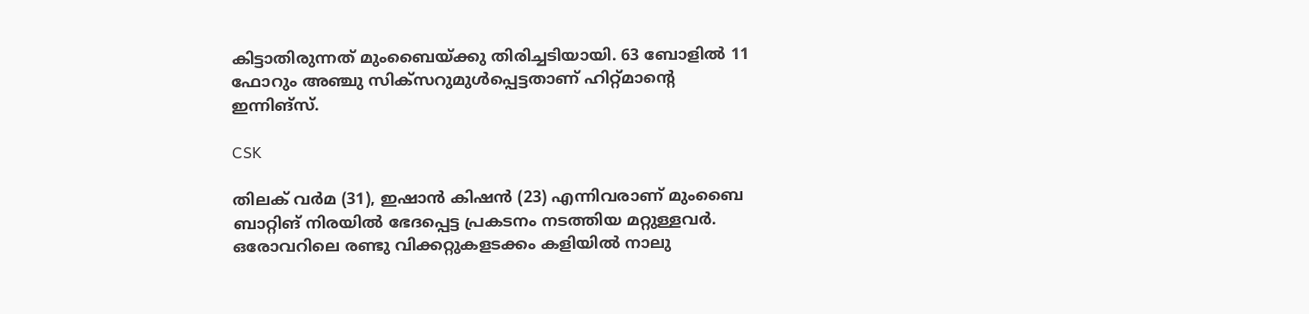കിട്ടാതിരുന്നത് മുംബൈയ്ക്കു തിരിച്ചടിയായി. 63 ബോളില്‍ 11 ഫോറും അഞ്ചു സിക്‌സറുമുള്‍പ്പെട്ടതാണ് ഹിറ്റ്മാന്റെ ഇന്നിങ്‌സ്.

CSK

തിലക് വര്‍മ (31), ഇഷാന്‍ കിഷന്‍ (23) എന്നിവരാണ് മുംബൈ ബാറ്റിങ് നിരയില്‍ ഭേദപ്പെട്ട പ്രകടനം നടത്തിയ മറ്റുള്ളവര്‍. ഒരോവറിലെ രണ്ടു വിക്കറ്റുകളടക്കം കളിയില്‍ നാലു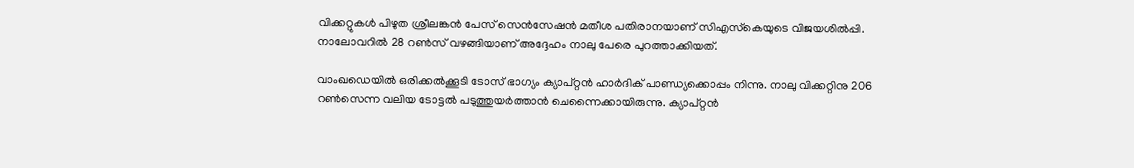വിക്കറ്റുകള്‍ പിഴുത ശ്രീലങ്കന്‍ പേസ് സെന്‍സേഷന്‍ മതീശ പതിരാനയാണ് സിഎസ്‌കെയുടെ വിജയശില്‍പ്പി. നാലോവറില്‍ 28 റണ്‍സ് വഴങ്ങിയാണ് അദ്ദേഹം നാലു പേരെ പുറത്താക്കിയത്.

വാംഖഡെയില്‍ ഒരിക്കല്‍ക്കൂടി ടോസ് ഭാഗ്യം ക്യാപ്റ്റന്‍ ഹാര്‍ദിക് പാണ്ഡ്യക്കൊപ്പം നിന്നു. നാലു വിക്കറ്റിനു 206 റണ്‍സെന്ന വലിയ ടോട്ടല്‍ പടുത്തുയര്‍ത്താന്‍ ചെന്നൈക്കായിരുന്നു. ക്യാപ്റ്റന്‍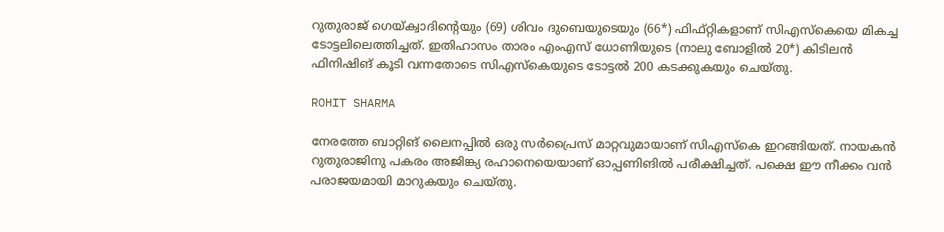റുതുരാജ് ഗെയ്ക്വാദിന്റെയും (69) ശിവം ദുബെയുടെയും (66*) ഫിഫ്റ്റികളാണ് സിഎസ്‌കെയെ മികച്ച ടോട്ടലിലെത്തിച്ചത്. ഇതിഹാസം താരം എംഎസ് ധോണിയുടെ (നാലു ബോളില്‍ 20*) കിടിലന്‍ ഫിനിഷിങ് കൂടി വന്നതോടെ സിഎസ്‌കെയുടെ ടോട്ടല്‍ 200 കടക്കുകയും ചെയ്തു.

ROHIT SHARMA

നേരത്തേ ബാറ്റിങ് ലൈനപ്പില്‍ ഒരു സര്‍പ്രൈസ് മാറ്റവുമായാണ് സിഎസ്‌കെ ഇറങ്ങിയത്. നായകന്‍ റുതുരാജിനു പകരം അജിങ്ക്യ രഹാനെയെയാണ് ഓപ്പണിങില്‍ പരീക്ഷിച്ചത്. പക്ഷെ ഈ നീക്കം വന്‍ പരാജയമായി മാറുകയും ചെയ്തു.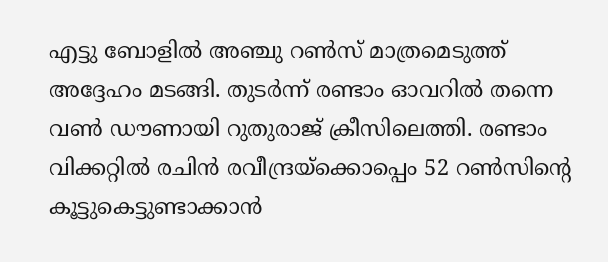എട്ടു ബോളില്‍ അഞ്ചു റണ്‍സ് മാത്രമെടുത്ത് അദ്ദേഹം മടങ്ങി. തുടര്‍ന്ന് രണ്ടാം ഓവറില്‍ തന്നെ വണ്‍ ഡൗണായി റുതുരാജ് ക്രീസിലെത്തി. രണ്ടാം വിക്കറ്റില്‍ രചിന്‍ രവീന്ദ്രയ്‌ക്കൊപ്പെം 52 റണ്‍സിന്റെ കൂട്ടുകെട്ടുണ്ടാക്കാന്‍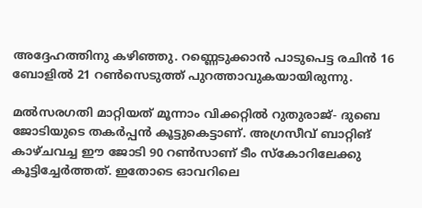അദ്ദേഹത്തിനു കഴിഞ്ഞു. റണ്ണെടുക്കാന്‍ പാടുപെട്ട രചിന്‍ 16 ബോളില്‍ 21 റണ്‍സെടുത്ത് പുറത്താവുകയായിരുന്നു.

മല്‍സരഗതി മാറ്റിയത് മൂന്നാം വിക്കറ്റില്‍ റുതുരാജ്- ദുബെ ജോടിയുടെ തകര്‍പ്പന്‍ കൂട്ടുകെട്ടാണ്. അഗ്രസീവ് ബാറ്റിങ് കാഴ്ചവച്ച ഈ ജോടി 90 റണ്‍സാണ് ടീം സ്‌കോറിലേക്കു കൂട്ടിച്ചേര്‍ത്തത്. ഇതോടെ ഓവറിലെ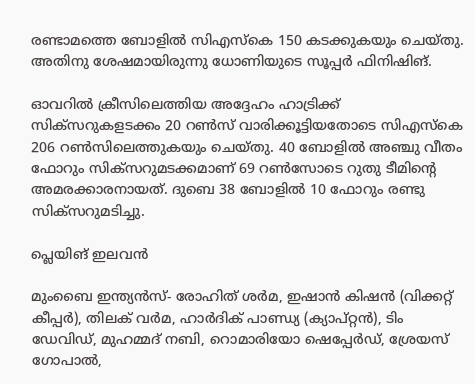രണ്ടാമത്തെ ബോളില്‍ സിഎസ്‌കെ 150 കടക്കുകയും ചെയ്തു. അതിനു ശേഷമായിരുന്നു ധോണിയുടെ സൂപ്പര്‍ ഫിനിഷിങ്.

ഓവറില്‍ ക്രീസിലെത്തിയ അദ്ദേഹം ഹാട്രിക്ക് സിക്‌സറുകളടക്കം 20 റണ്‍സ് വാരിക്കൂട്ടിയതോടെ സിഎസ്‌കെ 206 റണ്‍സിലെത്തുകയും ചെയ്തു. 40 ബോളില്‍ അഞ്ചു വീതം ഫോറും സിക്‌സറുമടക്കമാണ് 69 റണ്‍സോടെ റുതു ടീമിന്റെ അമരക്കാരനായത്. ദുബെ 38 ബോളില്‍ 10 ഫോറും രണ്ടു സിക്‌സറുമടിച്ചു.

പ്ലെയിങ് ഇലവന്‍

മുംബൈ ഇന്ത്യന്‍സ്- രോഹിത് ശര്‍മ, ഇഷാന്‍ കിഷന്‍ (വിക്കറ്റ് കീപ്പര്‍), തിലക് വര്‍മ, ഹാര്‍ദിക് പാണ്ഡ്യ (ക്യാപ്റ്റന്‍), ടിം ഡേവിഡ്, മുഹമ്മദ് നബി, റൊമാരിയോ ഷെപ്പേര്‍ഡ്, ശ്രേയസ് ഗോപാല്‍,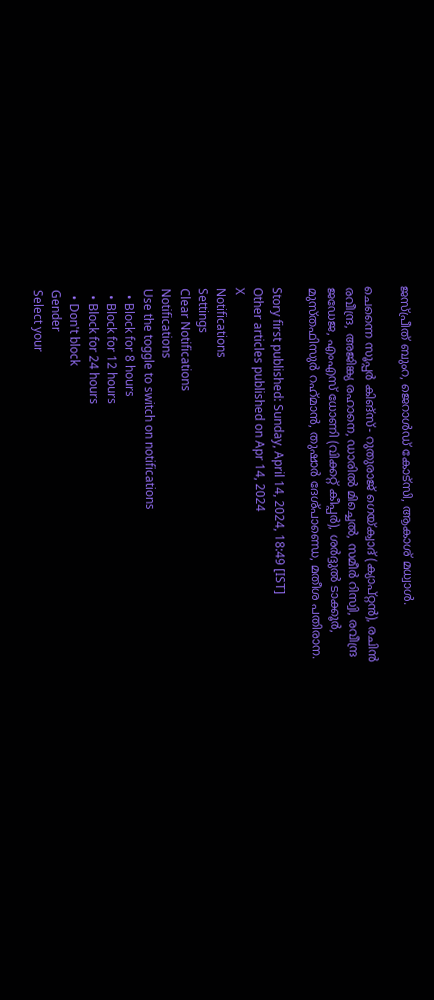ജസ്പ്രീത് ബുംറ, ജെറാള്‍ഡ് കോട്‌സി, ആകാശ് മധ്വാള്‍.

ചെന്നൈ സൂപ്പര്‍ കിങ്‌സ്- റുതുരാജ് ഗെയ്ക്വാദ് (ക്യാപ്റ്റന്‍), രചിന്‍ രവീന്ദ്ര, അജിങ്ക്യ രഹാനെ, ഡാരില്‍ മിച്ചെല്‍, സമീര്‍ റിസ്വി, രവീന്ദ്ര ജഡേജ, എംഎസ് ധോണി (വിക്കറ്റ് കീപ്പര്‍), ശര്‍ദ്ദുല്‍ ടാക്കൂര്‍, മുസ്തഫിസുര്‍ റഹ്‌മാന്‍, തുഷാര്‍ ദേശ്പാണ്ഡെ, മതീശ പതിരാന.

Story first published: Sunday, April 14, 2024, 18:49 [IST]
Other articles published on Apr 14, 2024
X
Notifications
Settings
Clear Notifications
Notifications
Use the toggle to switch on notifications
  • Block for 8 hours
  • Block for 12 hours
  • Block for 24 hours
  • Don't block
Gender
Select your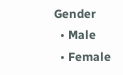Gender
  • Male
  • Female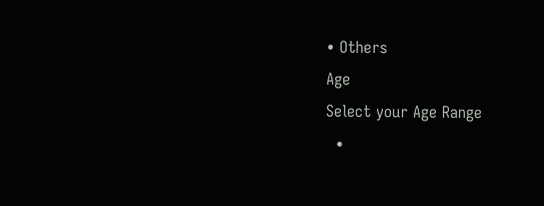• Others
Age
Select your Age Range
  •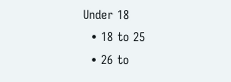Under 18
  • 18 to 25
  • 26 to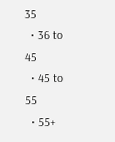35
  • 36 to 45
  • 45 to 55
  • 55+